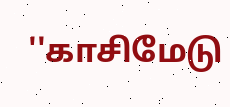''காசிமேடு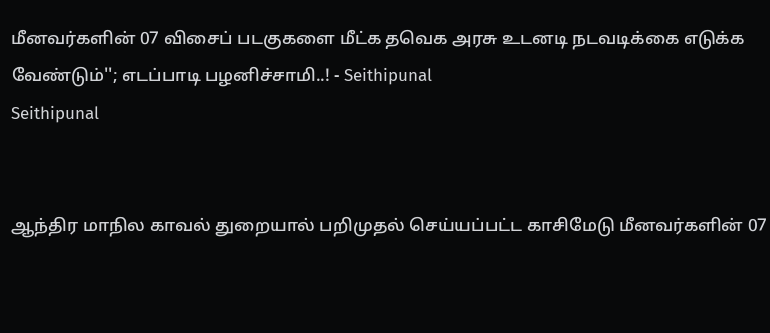மீனவர்களின் 07 விசைப் படகுகளை மீட்க தவெக அரசு உடனடி நடவடிக்கை எடுக்க வேண்டும்''; எடப்பாடி பழனிச்சாமி..! - Seithipunal
Seithipunal


ஆந்திர மாநில காவல் துறையால் பறிமுதல் செய்யப்பட்ட காசிமேடு மீனவர்களின் 07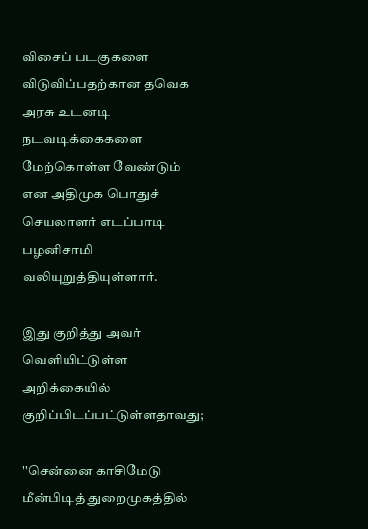விசைப் படகுகளை விடுவிப்பதற்கான தவெக அரசு உடனடி நடவடிக்கைகளை மேற்கொள்ள வேண்டும் என அதிமுக பொதுச் செயலாளர் எடப்பாடி பழனிசாமி வலியுறுத்தியுள்ளார்.

இது குறித்து அவர் வெளியிட்டுள்ள அறிக்கையில் குறிப்பிடப்பட்டுள்ளதாவது;

''சென்னை காசிமேடு மீன்பிடித் துறைமுகத்தில்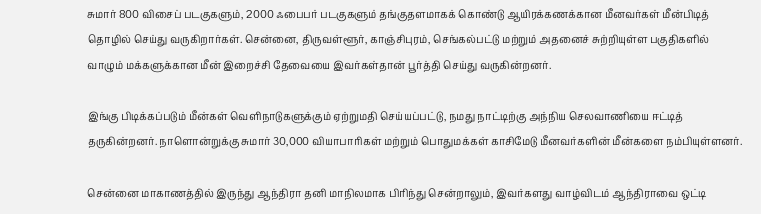சுமார் 800 விசைப் படகுகளும், 2000 ஃபைபர் படகுகளும் தங்குதளமாகக் கொண்டு ஆயிரக்கணக்கான மீனவர்கள் மீன்பிடித் தொழில் செய்து வருகிறார்கள். சென்னை, திருவள்ளூர், காஞ்சிபுரம், செங்கல்பட்டு மற்றும் அதனைச் சுற்றியுள்ள பகுதிகளில் வாழும் மக்களுக்கான மீன் இறைச்சி தேவையை இவர்கள்தான் பூர்த்தி செய்து வருகின்றனர்.

இங்கு பிடிக்கப்படும் மீன்கள் வெளிநாடுகளுக்கும் ஏற்றுமதி செய்யப்பட்டு, நமது நாட்டிற்கு அந்நிய செலவாணியை ஈட்டித் தருகின்றனர். நாளொன்றுக்கு சுமார் 30,000 வியாபாரிகள் மற்றும் பொதுமக்கள் காசிமேடு மீனவர்களின் மீன்களை நம்பியுள்ளனர்.

சென்னை மாகாணத்தில் இருந்து ஆந்திரா தனி மாநிலமாக பிரிந்து சென்றாலும், இவர்களது வாழ்விடம் ஆந்திராவை ஒட்டி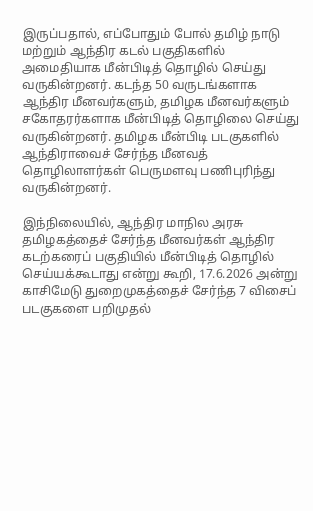இருப்பதால், எப்போதும் போல் தமிழ் நாடு மற்றும் ஆந்திர கடல் பகுதிகளில் அமைதியாக மீன்பிடித் தொழில் செய்து வருகின்றனர். கடந்த 50 வருடங்களாக ஆந்திர மீனவர்களும், தமிழக மீனவர்களும் சகோதரர்களாக மீன்பிடித் தொழிலை செய்து வருகின்றனர். தமிழக மீன்பிடி படகுகளில் ஆந்திராவைச் சேர்ந்த மீனவத் தொழிலாளர்கள் பெருமளவு பணிபுரிந்து வருகின்றனர்.

இந்நிலையில், ஆந்திர மாநில அரசு தமிழகத்தைச் சேர்ந்த மீனவர்கள் ஆந்திர கடற்கரைப் பகுதியில் மீன்பிடித் தொழில் செய்யக்கூடாது என்று கூறி, 17.6.2026 அன்று காசிமேடு துறைமுகத்தைச் சேர்ந்த 7 விசைப் படகுகளை பறிமுதல்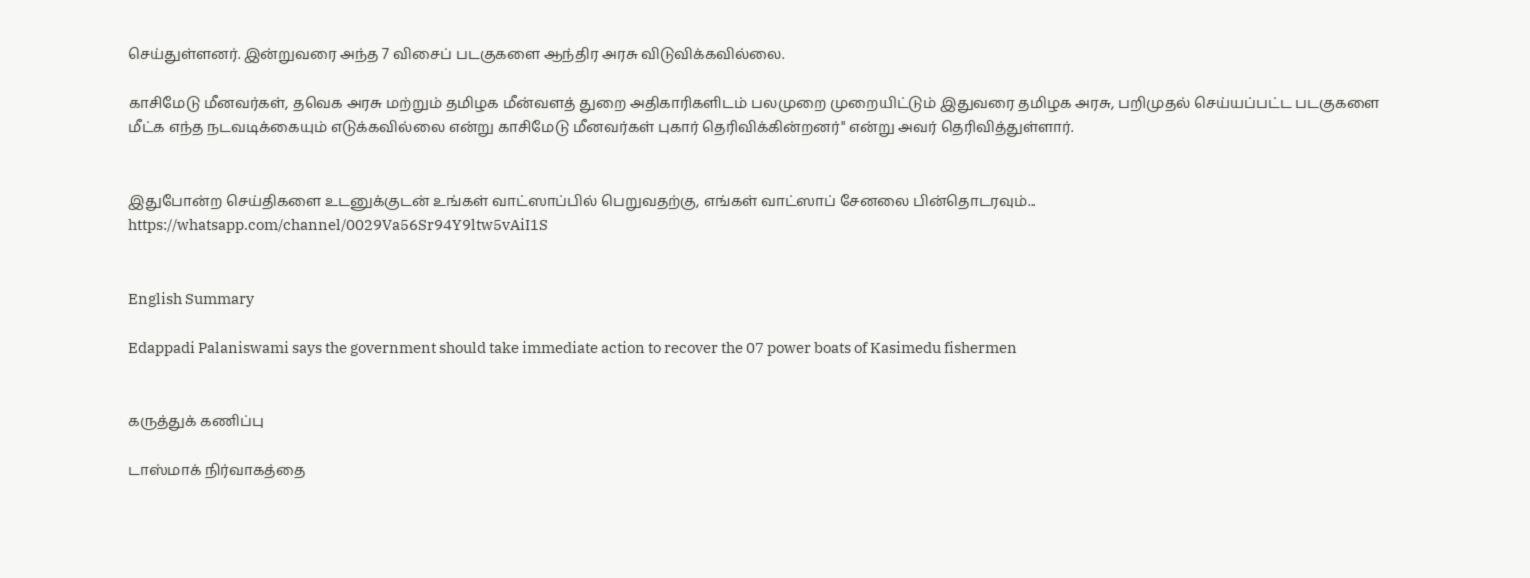செய்துள்ளனர். இன்றுவரை அந்த 7 விசைப் படகுகளை ஆந்திர அரசு விடுவிக்கவில்லை.

காசிமேடு மீனவர்கள், தவெக அரசு மற்றும் தமிழக மீன்வளத் துறை அதிகாரிகளிடம் பலமுறை முறையிட்டும் இதுவரை தமிழக அரசு, பறிமுதல் செய்யப்பட்ட படகுகளை மீட்க எந்த நடவடிக்கையும் எடுக்கவில்லை என்று காசிமேடு மீனவர்கள் புகார் தெரிவிக்கின்றனர்" என்று அவர் தெரிவித்துள்ளார்.


இதுபோன்ற செய்திகளை உடனுக்குடன் உங்கள் வாட்ஸாப்பில் பெறுவதற்கு, எங்கள் வாட்ஸாப் சேனலை பின்தொடரவும்... https://whatsapp.com/channel/0029Va56Sr94Y9ltw5vAiI1S


English Summary

Edappadi Palaniswami says the government should take immediate action to recover the 07 power boats of Kasimedu fishermen


கருத்துக் கணிப்பு

டாஸ்மாக் நிர்வாகத்தை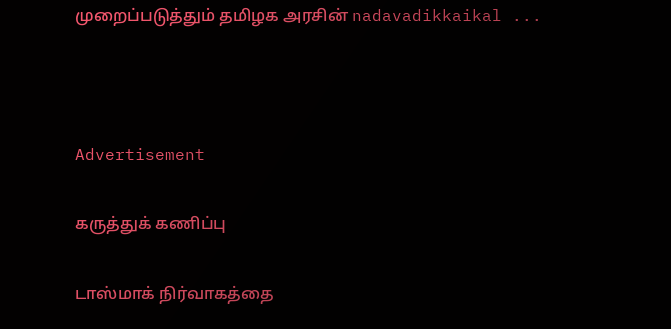முறைப்படுத்தும் தமிழக அரசின் nadavadikkaikal ...



Advertisement

கருத்துக் கணிப்பு

டாஸ்மாக் நிர்வாகத்தை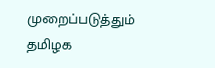முறைப்படுத்தும் தமிழக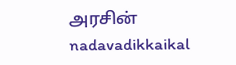அரசின் nadavadikkaikal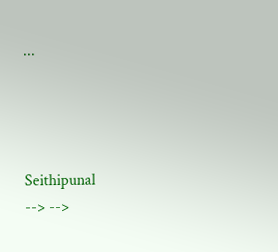...




Seithipunal
--> -->